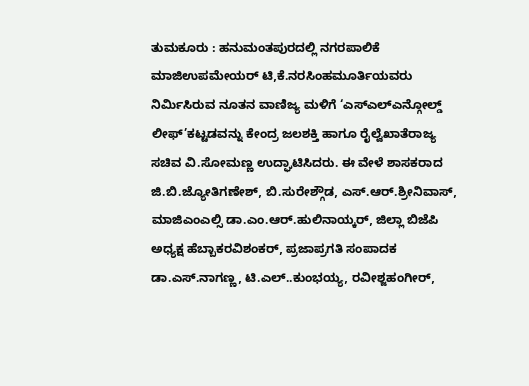ತುಮಕೂರು : ಹನುಮಂತಪುರದಲ್ಲಿ ನಗರಪಾಲಿಕೆ ಮಾಜಿಉಪಮೇಯರ್ ಟಿ,ಕೆ.ನರಸಿಂಹಮೂರ್ತಿಯವರು ನಿರ್ಮಿಸಿರುವ ನೂತನ ವಾಣಿಜ್ಯ ಮಳಿಗೆ ‘ಎಸ್ಎಲ್ಎನ್ಗೋಲ್ಡ್ ಲೀಫ್’ಕಟ್ಟಡವನ್ನು ಕೇಂದ್ರ ಜಲಶಕ್ತಿ ಹಾಗೂ ರೈಲ್ವೆಖಾತೆರಾಜ್ಯ ಸಚಿವ ವಿ.ಸೋಮಣ್ಣ ಉದ್ಘಾಟಿಸಿದರು. ಈ ವೇಳೆ ಶಾಸಕರಾದ ಜಿ.ಬಿ.ಜ್ಯೋತಿಗಣೇಶ್, ಬಿ.ಸುರೇಶ್ಗೌಡ, ಎಸ್.ಆರ್.ಶ್ರೀನಿವಾಸ್, ಮಾಜಿಎಂಎಲ್ಸಿ ಡಾ.ಎಂ.ಆರ್.ಹುಲಿನಾಯ್ಕರ್, ಜಿಲ್ಲಾ ಬಿಜೆಪಿ ಅಧ್ಯಕ್ಷ ಹೆಬ್ಬಾಕರವಿಶಂಕರ್, ಪ್ರಜಾಪ್ರಗತಿ ಸಂಪಾದಕ ಡಾ.ಎಸ್.ನಾಗಣ್ಣ, ಟಿ.ಎಲ್..ಕುಂಭಯ್ಯ, ರವೀಶ್ಜಹಂಗೀರ್,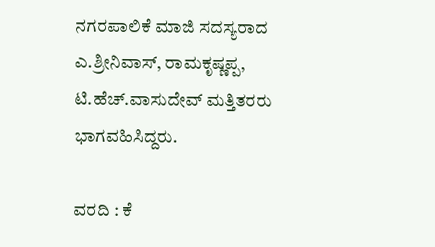ನಗರಪಾಲಿಕೆ ಮಾಜಿ ಸದಸ್ಯರಾದ ಎ.ಶ್ರೀನಿವಾಸ್, ರಾಮಕೃಷ್ಣಪ್ಪ, ಟಿ.ಹೆಚ್.ವಾಸುದೇವ್ ಮತ್ತಿತರರು ಭಾಗವಹಿಸಿದ್ದರು.

ವರದಿ : ಕೆ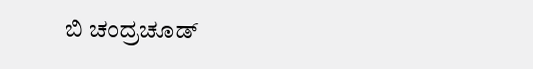ಬಿ ಚಂದ್ರಚೂಡ್